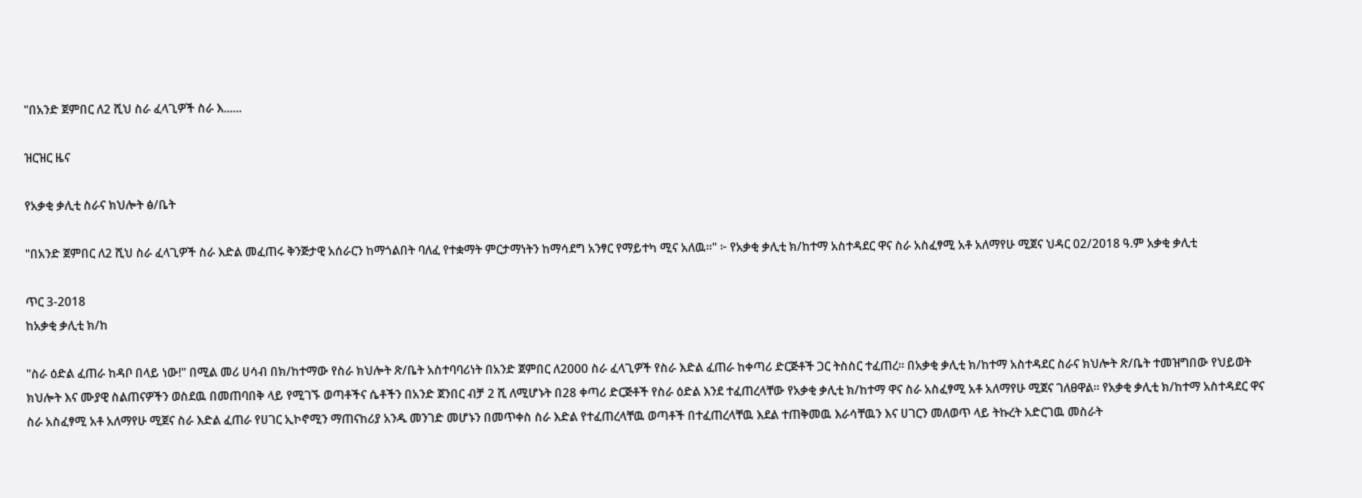"በአንድ ጀምበር ለ2 ሺህ ስራ ፈላጊዎች ስራ እ......

ዝርዝር ዜና

የአቃቂ ቃሊቲ ስራና ክህሎት ፅ/ቤት

"በአንድ ጀምበር ለ2 ሺህ ስራ ፈላጊዎች ስራ እድል መፈጠሩ ቅንጅታዊ አሰራርን ከማጎልበት ባለፈ የተቋማት ምርታማነትን ከማሳደግ አንፃር የማይተካ ሚና አለዉ።" ፦ የአቃቂ ቃሊቲ ክ/ከተማ አስተዳደር ዋና ስራ አስፈፃሚ አቶ አለማየሁ ሚጀና ህዳር 02/2018 ዓ.ም አቃቂ ቃሊቲ

ጥር 3-2018
ከአቃቂ ቃሊቲ ክ/ከ

"ስራ ዕድል ፈጠራ ከዳቦ በላይ ነው!" በሚል መሪ ሀሳብ በክ/ከተማው የስራ ክህሎት ጽ/ቤት አስተባባሪነት በአንድ ጀምበር ለ2000 ስራ ፈላጊዎች የስራ እድል ፈጠራ ከቀጣሪ ድርጅቶች ጋር ትስስር ተፈጠረ። በአቃቂ ቃሊቲ ክ/ከተማ አስተዳደር ስራና ክህሎት ጽ/ቤት ተመዝግበው የህይወት ክህሎት እና ሙያዊ ስልጠናዎችን ወስደዉ በመጠባበቅ ላይ የሚገኙ ወጣቶችና ሴቶችን በአንድ ጀንበር ብቻ 2 ሺ ለሚሆኑት በ28 ቀጣሪ ድርጅቶች የስራ ዕድል እንደ ተፈጠረላቸው የአቃቂ ቃሊቲ ክ/ከተማ ዋና ስራ አስፈፃሚ አቶ አለማየሁ ሚጀና ገለፀዋል። የአቃቂ ቃሊቲ ክ/ከተማ አስተዳደር ዋና ስራ አስፈፃሚ አቶ አለማየሁ ሚጀና ስራ እድል ፈጠራ የሀገር ኢኮኖሚን ማጠናከሪያ አንዱ መንገድ መሆኑን በመጥቀስ ስራ እድል የተፈጠረላቸዉ ወጣቶች በተፈጠረላቸዉ እደል ተጠቅመዉ እራሳቸዉን እና ሀገርን መለወጥ ላይ ትኩረት አድርገዉ መስራት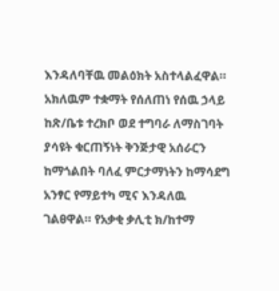እንዳለባቸዉ መልዕክት አስተላልፈዋል። አክለዉም ተቋማት የሰለጠነ የሰዉ ኃላይ ከጽ/ቤቱ ተረክቦ ወደ ተግባራ ለማስገባት ያሳዩት ቁርጠኝነት ቅንጅታዊ አሰራርን ከማጎልበት ባለፈ ምርታማነትን ከማሳደግ አንፃር የማይተካ ሚና እንዳለዉ ገልፀዋል። የአቃቂ ቃሊቲ ክ/ከተማ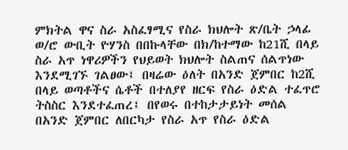ምክትል ዋና ስራ አስፈፃሚና የስራ ክህሎት ጽ/ቤት ኃላፊ ወ/ሮ ውቢት ዮሃንስ በበኩላቸው በክ/ከተማው ከ21ሺ በላይ ስራ አጥ ነዋሪዎችን የህይወት ክህሎት ስልጠና ሰልጥነው እንደሚገኙ ገልፀው፤ በዛሬው ዕለት በአንድ ጀምበር ከ2ሺ በላይ ወጣቶችና ሴቶች በተለያየ ዘርፍ የስራ ዕድል ተፈጥሮ ትስስር እንደተፈጠረ፤ በየወሩ በተከታታይነት መሰል በአንድ ጀምበር ለበርካታ የስራ አጥ የስራ ዕድል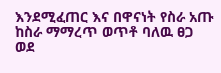እንደሚፈጠር እና በዋናነት የስራ አጡ ከስራ ማማረጥ ወጥቶ ባለዉ ፀጋ ወደ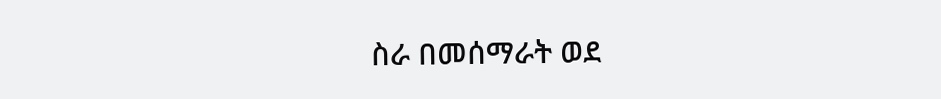ስራ በመሰማራት ወደ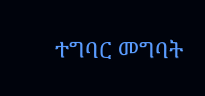ተግባር መግባት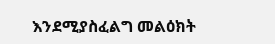እንደሚያስፈልግ መልዕክት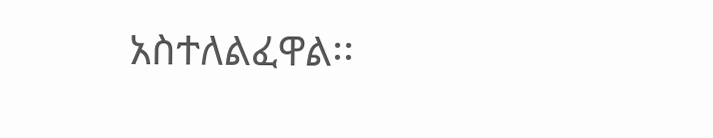አስተለልፈዋል፡፡